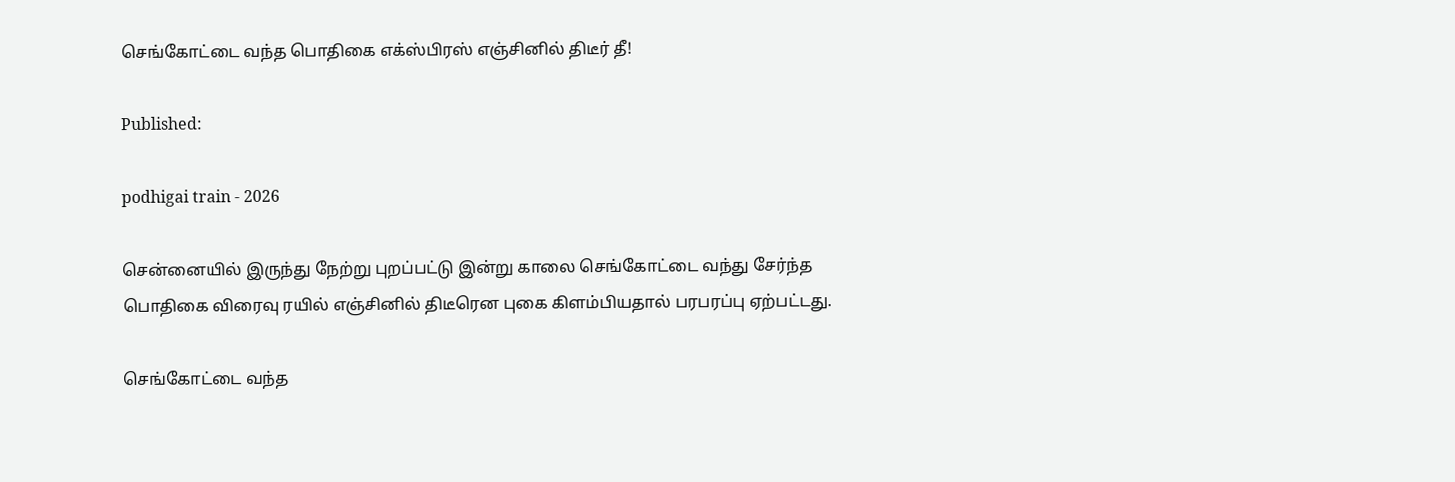செங்கோட்டை வந்த பொதிகை எக்ஸ்பிரஸ் எஞ்சினில் திடீர் தீ!

Published:

podhigai train - 2026

சென்னையில் இருந்து நேற்று புறப்பட்டு இன்று காலை செங்கோட்டை வந்து சேர்ந்த பொதிகை விரைவு ரயில் எஞ்சினில் திடீரென புகை கிளம்பியதால் பரபரப்பு ஏற்பட்டது.

செங்கோட்டை வந்த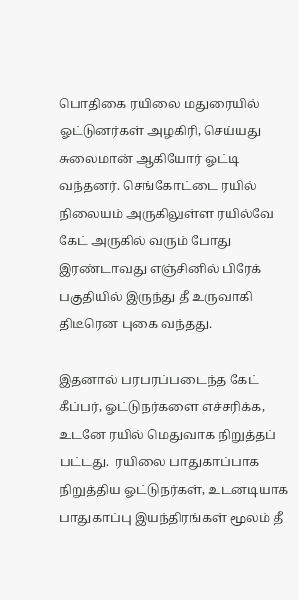பொதிகை ரயிலை மதுரையில் ஓட்டுனர்கள் அழகிரி, செய்யது சுலைமான் ஆகியோர் ஓட்டி வந்தனர். செங்கோட்டை ரயில் நிலையம் அருகிலுள்ள ரயில்வே கேட் அருகில் வரும் போது இரண்டாவது எஞ்சினில் பிரேக் பகுதியில் இருந்து தீ உருவாகி திடீரென புகை வந்தது.

இதனால் பரபரப்படைந்த கேட் கீப்பர், ஓட்டுநர்களை எச்சரிக்க, உடனே ரயில் மெதுவாக நிறுத்தப் பட்டது.  ரயிலை பாதுகாப்பாக நிறுத்திய ஓட்டுநர்கள், உடனடியாக  பாதுகாப்பு இயந்திரங்கள் மூலம் தீ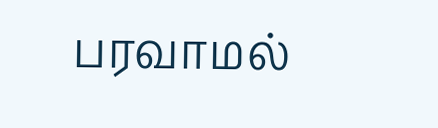பரவாமல்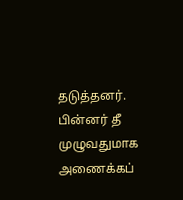தடுத்தனர். பின்னர் தீ முழுவதுமாக அணைக்கப்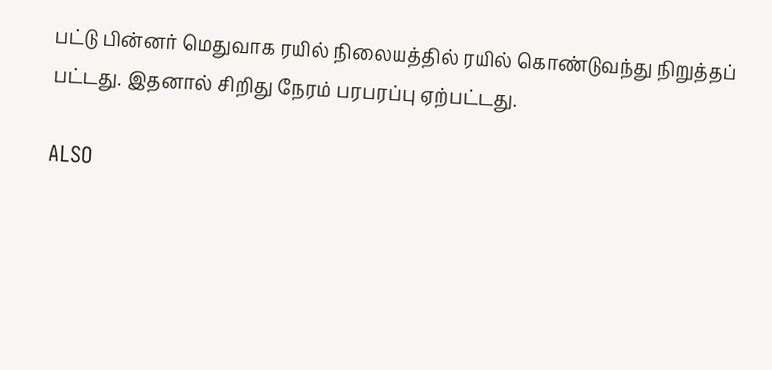பட்டு பின்னர் மெதுவாக ரயில் நிலையத்தில் ரயில் கொண்டுவந்து நிறுத்தப் பட்டது. இதனால் சிறிது நேரம் பரபரப்பு ஏற்பட்டது.

ALSO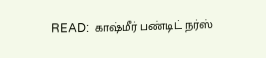READ:  காஷ்மீர் பண்டிட் நர்ஸ்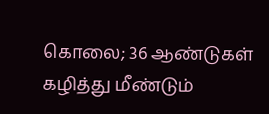கொலை; 36 ஆண்டுகள் கழித்து மீண்டும்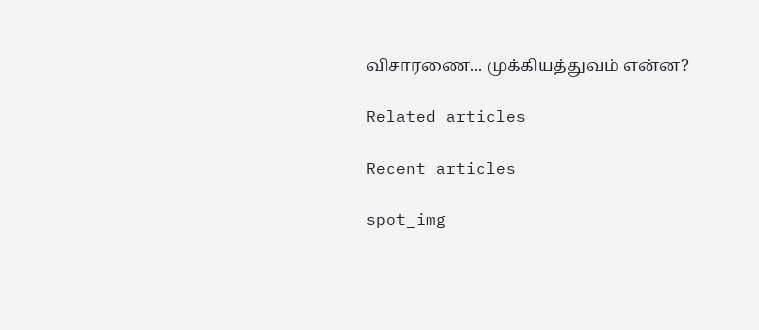விசாரணை... முக்கியத்துவம் என்ன?

Related articles

Recent articles

spot_img